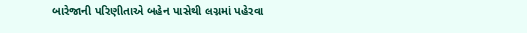બારેજાની પરિણીતાએ બહેન પાસેથી લગ્નમાં પહેરવા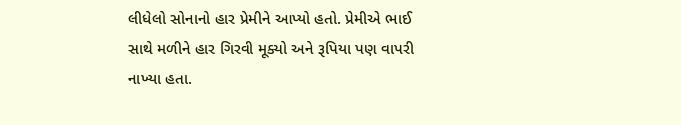લીધેલો સોનાનો હાર પ્રેમીને આપ્યો હતો. પ્રેમીએ ભાઈ સાથે મળીને હાર ગિરવી મૂક્યો અને રૂપિયા પણ વાપરી નાખ્યા હતા.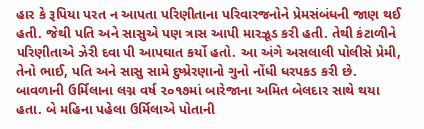હાર કે રૂપિયા પરત ન આપતા પરિણીતાના પરિવારજનોને પ્રેમસંબંધની જાણ થઈ હતી. જેથી પતિ અને સાસુએ પણ ત્રાસ આપી મારઝૂડ કરી હતી. તેથી કંટાળીને પરિણીતાએ ઝેરી દવા પી આપઘાત કર્યો હતો. આ અંગે અસલાલી પોલીસે પ્રેમી, તેનો ભાઈ, પતિ અને સાસુ સામે દુષ્પ્રેરણાનો ગુનો નોંધી ધરપકડ કરી છે.
બાવળાની ઉર્મિલાના લગ્ન વર્ષ ૨૦૧૭માં બારેજાના અમિત બેલદાર સાથે થયા હતા. બે મહિના પહેલા ઉર્મિલાએ પોતાની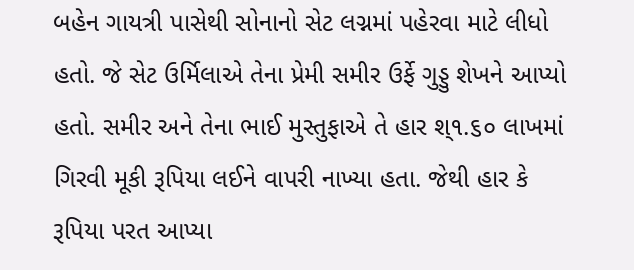બહેન ગાયત્રી પાસેથી સોનાનો સેટ લગ્નમાં પહેરવા માટે લીધો હતો. જે સેટ ઉર્મિલાએ તેના પ્રેમી સમીર ઉર્ફે ગુડ્ડુ શેખને આપ્યો હતો. સમીર અને તેના ભાઈ મુસ્તુફાએ તે હાર શ્૧.૬૦ લાખમાં ગિરવી મૂકી રૂપિયા લઈને વાપરી નાખ્યા હતા. જેથી હાર કે રૂપિયા પરત આપ્યા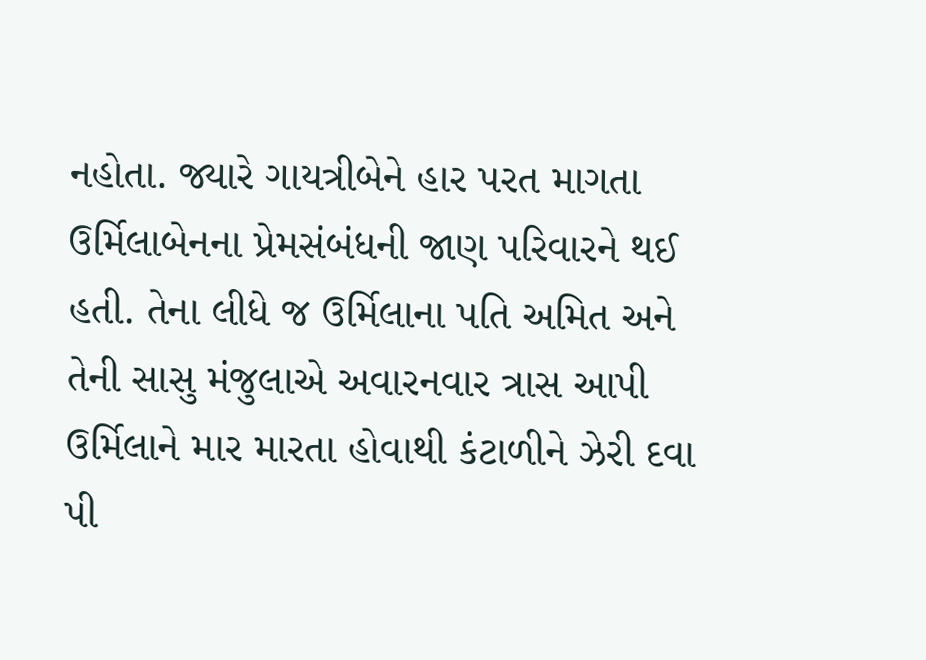નહોતા. જ્યારે ગાયત્રીબેને હાર પરત માગતા ઉર્મિલાબેનના પ્રેમસંબંધની જાણ પરિવારને થઈ હતી. તેના લીધે જ ઉર્મિલાના પતિ અમિત અને તેની સાસુ મંજુલાએ અવારનવાર ત્રાસ આપી ઉર્મિલાને માર મારતા હોવાથી કંટાળીને ઝેરી દવા પી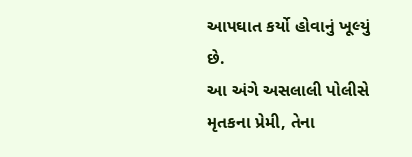આપઘાત કર્યો હોવાનું ખૂલ્યું છે.
આ અંગે અસલાલી પોલીસે મૃતકના પ્રેમી, તેના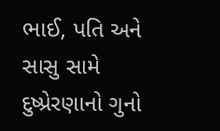ભાઈ, પતિ અને સાસુ સામે દુષ્પ્રેરણાનો ગુનો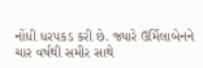નોંધી ધરપકડ કરી છે. જ્યારે ઉર્મિલાબેનને ચાર વર્ષથી સમીર સાથે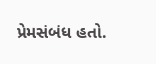પ્રેમસંબંધ હતો.